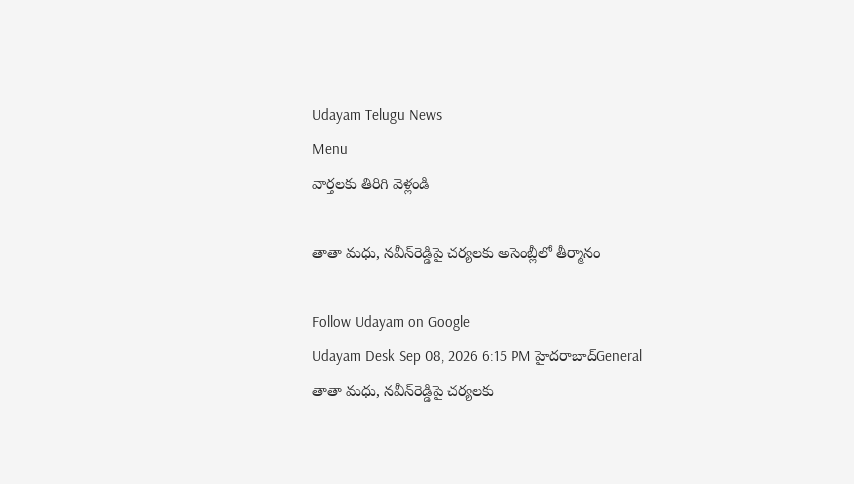Udayam Telugu News
Menu
వార్తలకు తిరిగి వెళ్లండి

తాతా మధు, నవీన్‌రెడ్డిపై చర్యలకు అసెంబ్లీలో తీర్మానం

Follow Udayam on Google
Udayam Desk Sep 08, 2026 6:15 PM హైదరాబాద్General
తాతా మధు, నవీన్‌రెడ్డిపై చర్యలకు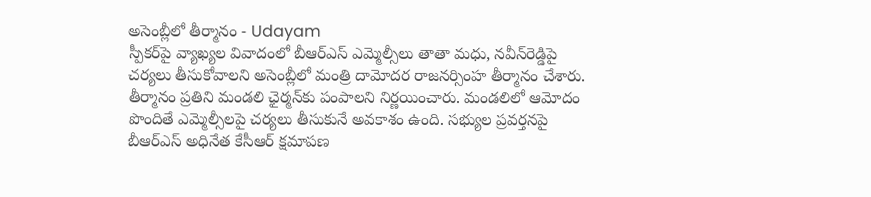అసెంబ్లీలో తీర్మానం - Udayam
స్పీకర్‌పై వ్యాఖ్యల వివాదంలో బీఆర్‌ఎస్‌ ఎమ్మెల్సీలు తాతా మధు, నవీన్‌రెడ్డిపై చర్యలు తీసుకోవాలని అసెంబ్లీలో మంత్రి దామోదర రాజనర్సింహ తీర్మానం చేశారు. తీర్మానం ప్రతిని మండలి ఛైర్మన్‌కు పంపాలని నిర్ణయించారు. మండలిలో ఆమోదం పొందితే ఎమ్మెల్సీలపై చర్యలు తీసుకునే అవకాశం ఉంది. సభ్యుల ప్రవర్తనపై బీఆర్‌ఎస్‌ అధినేత కేసీఆర్‌ క్షమాపణ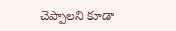చెప్పాలని కూడా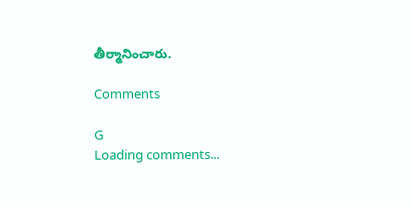తీర్మానించారు.

Comments

G
Loading comments...